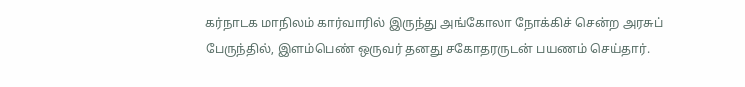கர்நாடக மாநிலம் கார்வாரில் இருந்து அங்கோலா நோக்கிச் சென்ற அரசுப் பேருந்தில், இளம்பெண் ஒருவர் தனது சகோதரருடன் பயணம் செய்தார்.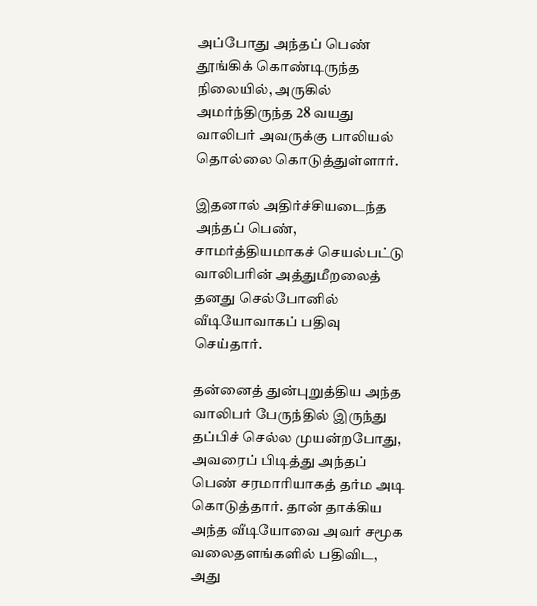அப்போது அந்தப் பெண் தூங்கிக் கொண்டிருந்த நிலையில், அருகில் அமர்ந்திருந்த 28 வயது வாலிபர் அவருக்கு பாலியல் தொல்லை கொடுத்துள்ளார்.

இதனால் அதிர்ச்சியடைந்த அந்தப் பெண், சாமர்த்தியமாகச் செயல்பட்டு வாலிபரின் அத்துமீறலைத் தனது செல்போனில் வீடியோவாகப் பதிவு செய்தார்.

தன்னைத் துன்புறுத்திய அந்த வாலிபர் பேருந்தில் இருந்து தப்பிச் செல்ல முயன்றபோது, அவரைப் பிடித்து அந்தப் பெண் சரமாரியாகத் தர்ம அடி கொடுத்தார். தான் தாக்கிய அந்த வீடியோவை அவர் சமூக வலைதளங்களில் பதிவிட, அது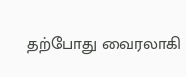தற்போது வைரலாகி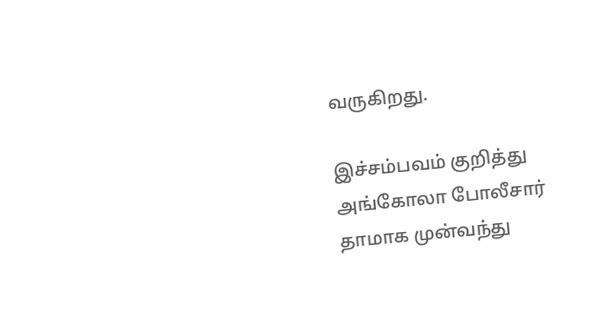வருகிறது.

இச்சம்பவம் குறித்து அங்கோலா போலீசார் தாமாக முன்வந்து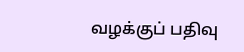வழக்குப் பதிவு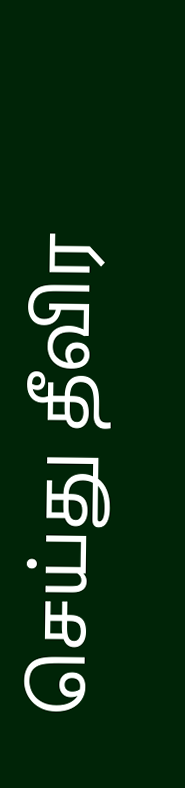செய்து தீவிர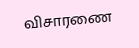விசாரணை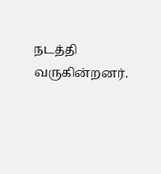நடத்தி வருகின்றனர்.